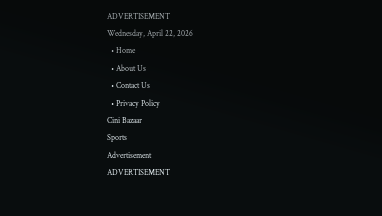ADVERTISEMENT
Wednesday, April 22, 2026
  • Home
  • About Us
  • Contact Us
  • Privacy Policy
Cini Bazaar
Sports
Advertisement
ADVERTISEMENT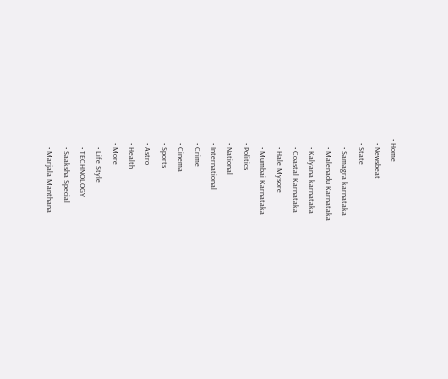• Home
  • Newsbeat
  • State
    • Samagra karnataka
    • Malenadu Karnataka
    • Kalyana karnataka
    • Coastal Karnataka
    • Hale Mysore
    • Mumbai Karnataka
  • Politics
  • National
  • International
  • Crime
  • Cinema
  • Sports
  • Astro
  • Health
  • More
    • Life Style
    • TECHNOLOGY
    • Saaksha Special
    • Marjala Manthana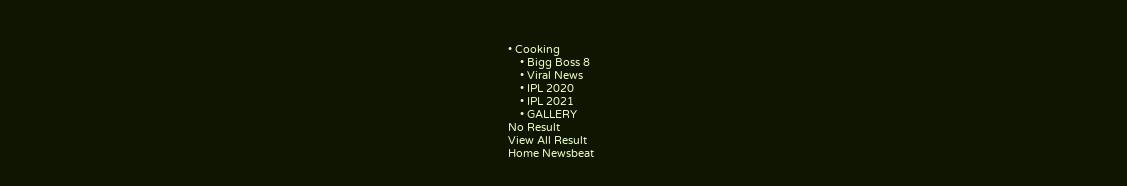• Cooking
    • Bigg Boss 8
    • Viral News
    • IPL 2020
    • IPL 2021
    • GALLERY
No Result
View All Result
Home Newsbeat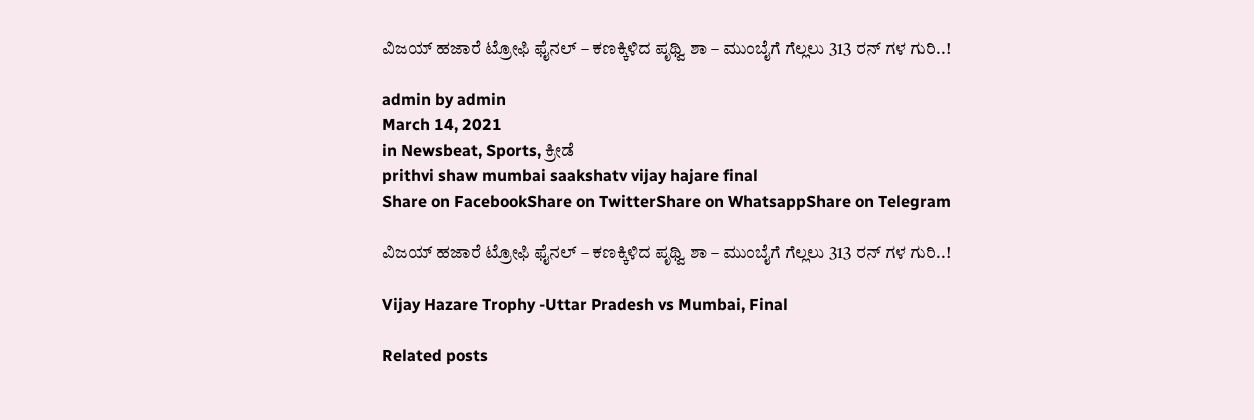ವಿಜಯ್ ಹಜಾರೆ ಟ್ರೋಫಿ ಫೈನಲ್ – ಕಣಕ್ಕಿಳಿದ ಪೃಥ್ವಿ ಶಾ – ಮುಂಬೈಗೆ ಗೆಲ್ಲಲು 313 ರನ್ ಗಳ ಗುರಿ..!

admin by admin
March 14, 2021
in Newsbeat, Sports, ಕ್ರೀಡೆ
prithvi shaw mumbai saakshatv vijay hajare final
Share on FacebookShare on TwitterShare on WhatsappShare on Telegram

ವಿಜಯ್ ಹಜಾರೆ ಟ್ರೋಫಿ ಫೈನಲ್ – ಕಣಕ್ಕಿಳಿದ ಪೃಥ್ವಿ ಶಾ – ಮುಂಬೈಗೆ ಗೆಲ್ಲಲು 313 ರನ್ ಗಳ ಗುರಿ..!

Vijay Hazare Trophy -Uttar Pradesh vs Mumbai, Final

Related posts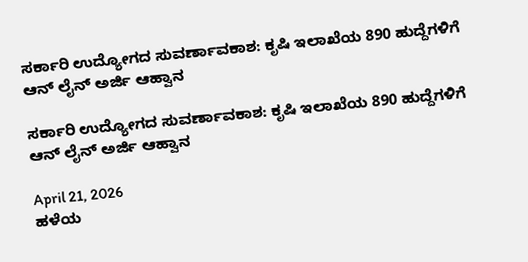ಸರ್ಕಾರಿ ಉದ್ಯೋಗದ ಸುವರ್ಣಾವಕಾಶ: ಕೃಷಿ ಇಲಾಖೆಯ 890 ಹುದ್ದೆಗಳಿಗೆ ಆನ್ ಲೈನ್ ಅರ್ಜಿ ಆಹ್ವಾನ

ಸರ್ಕಾರಿ ಉದ್ಯೋಗದ ಸುವರ್ಣಾವಕಾಶ: ಕೃಷಿ ಇಲಾಖೆಯ 890 ಹುದ್ದೆಗಳಿಗೆ ಆನ್ ಲೈನ್ ಅರ್ಜಿ ಆಹ್ವಾನ

April 21, 2026
ಹಳೆಯ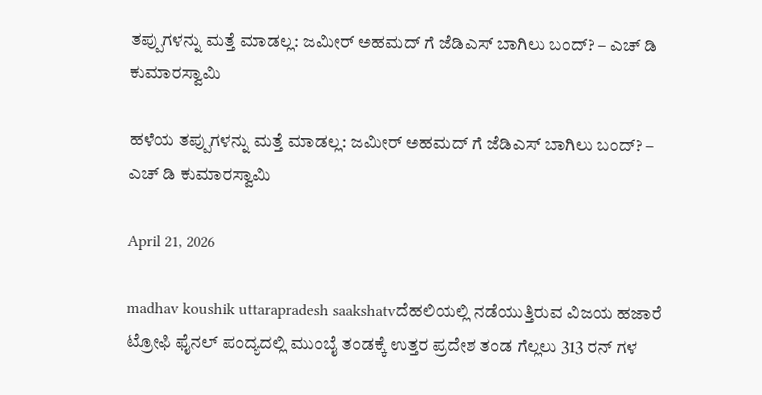ತಪ್ಪುಗಳನ್ನು ಮತ್ತೆ ಮಾಡಲ್ಲ: ಜಮೀರ್ ಅಹಮದ್ ಗೆ ಜೆಡಿಎಸ್ ಬಾಗಿಲು ಬಂದ್? – ಎಚ್ ಡಿ ಕುಮಾರಸ್ವಾಮಿ

ಹಳೆಯ ತಪ್ಪುಗಳನ್ನು ಮತ್ತೆ ಮಾಡಲ್ಲ: ಜಮೀರ್ ಅಹಮದ್ ಗೆ ಜೆಡಿಎಸ್ ಬಾಗಿಲು ಬಂದ್? – ಎಚ್ ಡಿ ಕುಮಾರಸ್ವಾಮಿ

April 21, 2026

madhav koushik uttarapradesh saakshatvದೆಹಲಿಯಲ್ಲಿ ನಡೆಯುತ್ತಿರುವ ವಿಜಯ ಹಜಾರೆ ಟ್ರೋಫಿ ಫೈನಲ್ ಪಂದ್ಯದಲ್ಲಿ ಮುಂಬೈ ತಂಡಕ್ಕೆ ಉತ್ತರ ಪ್ರದೇಶ ತಂಡ ಗೆಲ್ಲಲು 313 ರನ್ ಗಳ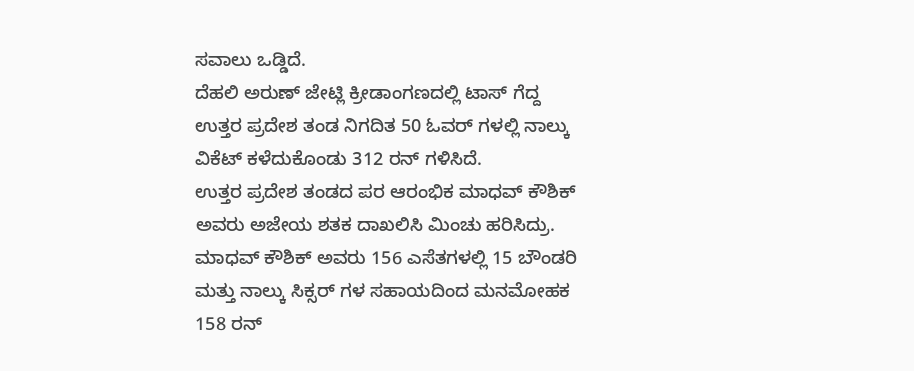ಸವಾಲು ಒಡ್ಡಿದೆ.
ದೆಹಲಿ ಅರುಣ್ ಜೇಟ್ಲಿ ಕ್ರೀಡಾಂಗಣದಲ್ಲಿ ಟಾಸ್ ಗೆದ್ದ ಉತ್ತರ ಪ್ರದೇಶ ತಂಡ ನಿಗದಿತ 50 ಓವರ್ ಗಳಲ್ಲಿ ನಾಲ್ಕು ವಿಕೆಟ್ ಕಳೆದುಕೊಂಡು 312 ರನ್ ಗಳಿಸಿದೆ.
ಉತ್ತರ ಪ್ರದೇಶ ತಂಡದ ಪರ ಆರಂಭಿಕ ಮಾಧವ್ ಕೌಶಿಕ್ ಅವರು ಅಜೇಯ ಶತಕ ದಾಖಲಿಸಿ ಮಿಂಚು ಹರಿಸಿದ್ರು. ಮಾಧವ್ ಕೌಶಿಕ್ ಅವರು 156 ಎಸೆತಗಳಲ್ಲಿ 15 ಬೌಂಡರಿ ಮತ್ತು ನಾಲ್ಕು ಸಿಕ್ಸರ್ ಗಳ ಸಹಾಯದಿಂದ ಮನಮೋಹಕ 158 ರನ್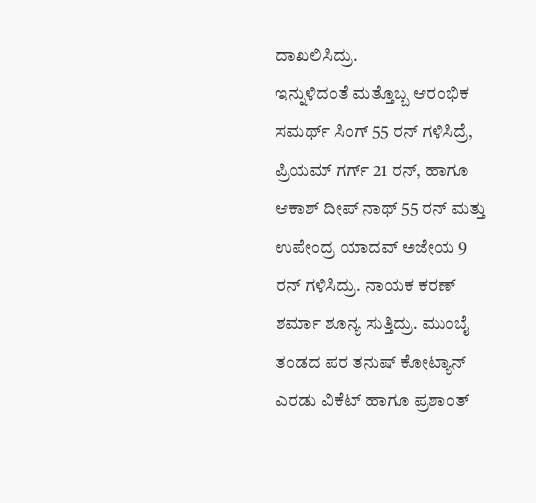ದಾಖಲಿಸಿದ್ರು.
ಇನ್ನುಳಿದಂತೆ ಮತ್ತೊಬ್ಬ ಆರಂಭಿಕ ಸಮರ್ಥ್ ಸಿಂಗ್ 55 ರನ್ ಗಳಿಸಿದ್ರೆ, ಪ್ರಿಯಮ್ ಗರ್ಗ್ 21 ರನ್, ಹಾಗೂ ಆಕಾಶ್ ದೀಪ್ ನಾಥ್ 55 ರನ್ ಮತ್ತು ಉಪೇಂದ್ರ ಯಾದವ್ ಅಜೇಯ 9 ರನ್ ಗಳಿಸಿದ್ರು. ನಾಯಕ ಕರಣ್ ಶರ್ಮಾ ಶೂನ್ಯ ಸುತ್ತಿದ್ರು. ಮುಂಬೈ ತಂಡದ ಪರ ತನುಷ್ ಕೋಟ್ಯಾನ್ ಎರಡು ವಿಕೆಟ್ ಹಾಗೂ ಪ್ರಶಾಂತ್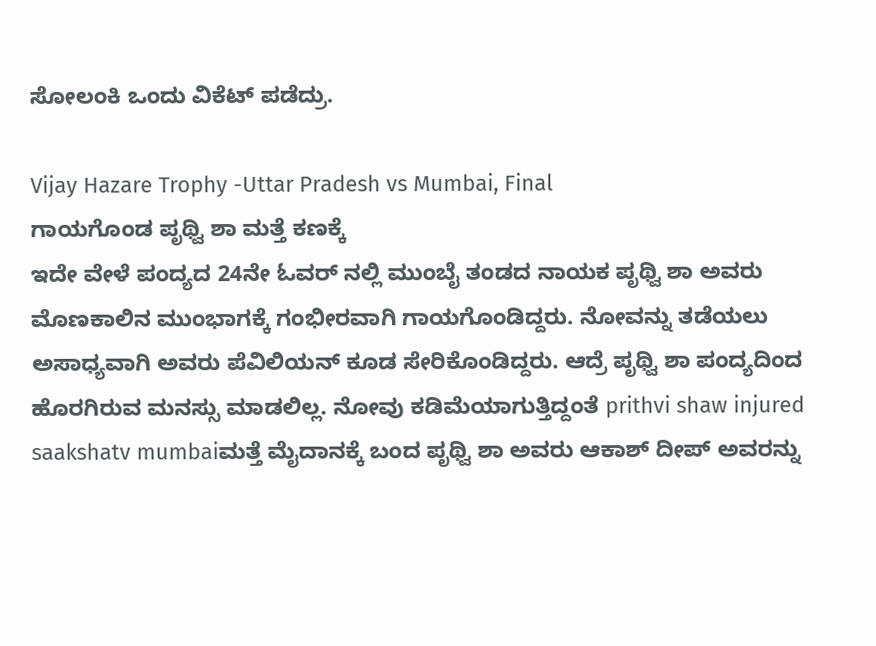ಸೋಲಂಕಿ ಒಂದು ವಿಕೆಟ್ ಪಡೆದ್ರು.

Vijay Hazare Trophy -Uttar Pradesh vs Mumbai, Final
ಗಾಯಗೊಂಡ ಪೃಥ್ವಿ ಶಾ ಮತ್ತೆ ಕಣಕ್ಕೆ
ಇದೇ ವೇಳೆ ಪಂದ್ಯದ 24ನೇ ಓವರ್ ನಲ್ಲಿ ಮುಂಬೈ ತಂಡದ ನಾಯಕ ಪೃಥ್ವಿ ಶಾ ಅವರು ಮೊಣಕಾಲಿನ ಮುಂಭಾಗಕ್ಕೆ ಗಂಭೀರವಾಗಿ ಗಾಯಗೊಂಡಿದ್ದರು. ನೋವನ್ನು ತಡೆಯಲು ಅಸಾಧ್ಯವಾಗಿ ಅವರು ಪೆವಿಲಿಯನ್ ಕೂಡ ಸೇರಿಕೊಂಡಿದ್ದರು. ಆದ್ರೆ ಪೃಥ್ವಿ ಶಾ ಪಂದ್ಯದಿಂದ ಹೊರಗಿರುವ ಮನಸ್ಸು ಮಾಡಲಿಲ್ಲ. ನೋವು ಕಡಿಮೆಯಾಗುತ್ತಿದ್ದಂತೆ prithvi shaw injured saakshatv mumbaiಮತ್ತೆ ಮೈದಾನಕ್ಕೆ ಬಂದ ಪೃಥ್ವಿ ಶಾ ಅವರು ಆಕಾಶ್ ದೀಪ್ ಅವರನ್ನು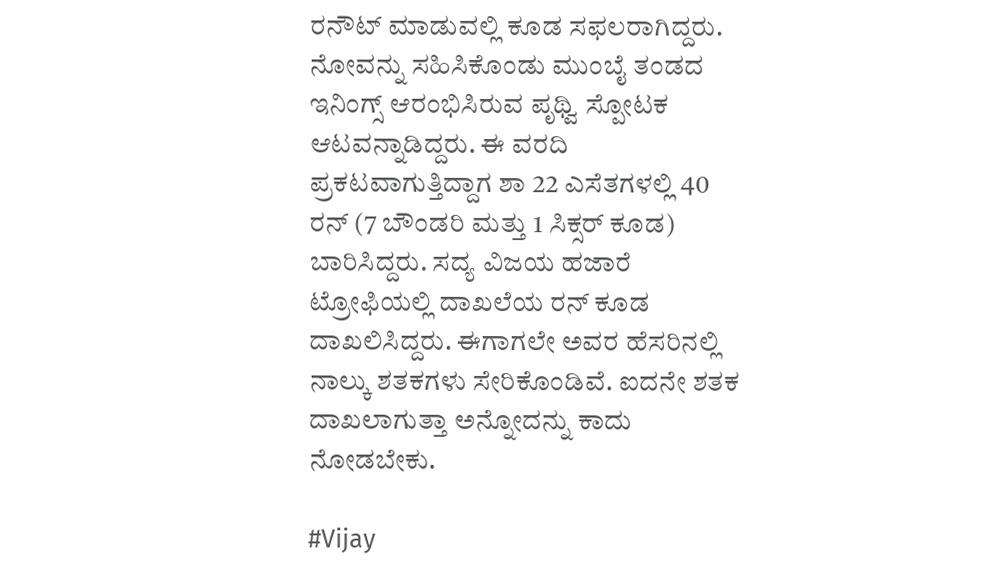ರನೌಟ್ ಮಾಡುವಲ್ಲಿ ಕೂಡ ಸಫಲರಾಗಿದ್ದರು.
ನೋವನ್ನು ಸಹಿಸಿಕೊಂಡು ಮುಂಬೈ ತಂಡದ ಇನಿಂಗ್ಸ್ ಆರಂಭಿಸಿರುವ ಪೃಥ್ವಿ ಸ್ಪೋಟಕ ಆಟವನ್ನಾಡಿದ್ದರು. ಈ ವರದಿ ಪ್ರಕಟವಾಗುತ್ತಿದ್ದಾಗ ಶಾ 22 ಎಸೆತಗಳಲ್ಲಿ 40 ರನ್ (7 ಬೌಂಡರಿ ಮತ್ತು 1 ಸಿಕ್ಸರ್ ಕೂಡ) ಬಾರಿಸಿದ್ದರು. ಸದ್ಯ ವಿಜಯ ಹಜಾರೆ ಟ್ರೋಫಿಯಲ್ಲಿ ದಾಖಲೆಯ ರನ್ ಕೂಡ ದಾಖಲಿಸಿದ್ದರು. ಈಗಾಗಲೇ ಅವರ ಹೆಸರಿನಲ್ಲಿ ನಾಲ್ಕು ಶತಕಗಳು ಸೇರಿಕೊಂಡಿವೆ. ಐದನೇ ಶತಕ ದಾಖಲಾಗುತ್ತಾ ಅನ್ನೋದನ್ನು ಕಾದು ನೋಡಬೇಕು.

#Vijay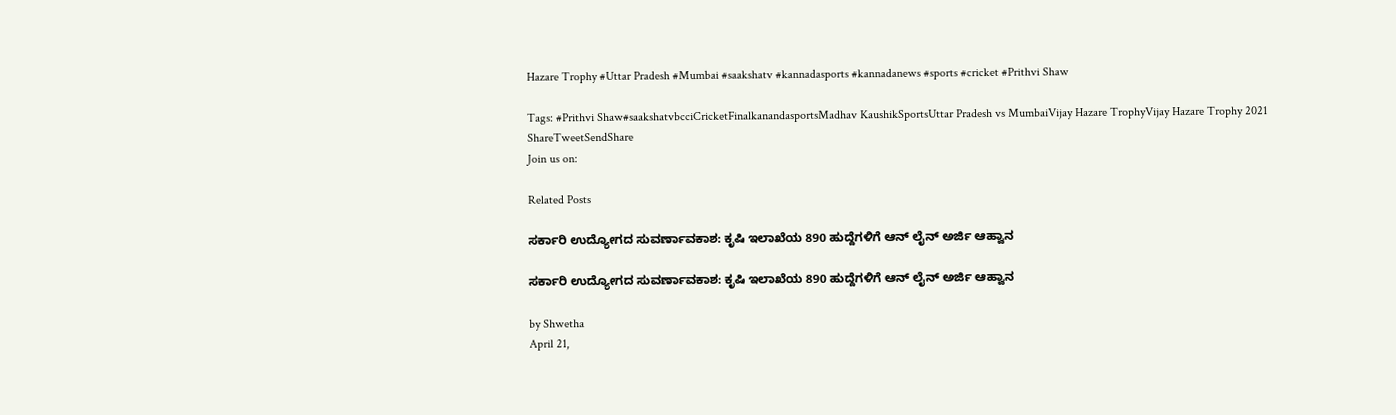Hazare Trophy #Uttar Pradesh #Mumbai #saakshatv #kannadasports #kannadanews #sports #cricket #Prithvi Shaw

Tags: #Prithvi Shaw#saakshatvbcciCricketFinalkanandasportsMadhav KaushikSportsUttar Pradesh vs MumbaiVijay Hazare TrophyVijay Hazare Trophy 2021
ShareTweetSendShare
Join us on:

Related Posts

ಸರ್ಕಾರಿ ಉದ್ಯೋಗದ ಸುವರ್ಣಾವಕಾಶ: ಕೃಷಿ ಇಲಾಖೆಯ 890 ಹುದ್ದೆಗಳಿಗೆ ಆನ್ ಲೈನ್ ಅರ್ಜಿ ಆಹ್ವಾನ

ಸರ್ಕಾರಿ ಉದ್ಯೋಗದ ಸುವರ್ಣಾವಕಾಶ: ಕೃಷಿ ಇಲಾಖೆಯ 890 ಹುದ್ದೆಗಳಿಗೆ ಆನ್ ಲೈನ್ ಅರ್ಜಿ ಆಹ್ವಾನ

by Shwetha
April 21,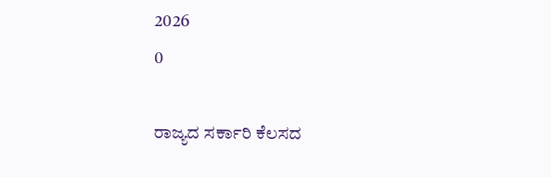2026
0

ರಾಜ್ಯದ ಸರ್ಕಾರಿ ಕೆಲಸದ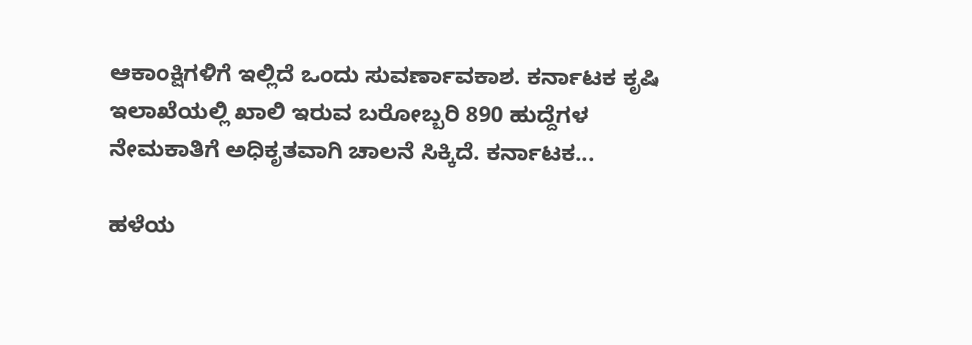ಆಕಾಂಕ್ಷಿಗಳಿಗೆ ಇಲ್ಲಿದೆ ಒಂದು ಸುವರ್ಣಾವಕಾಶ. ಕರ್ನಾಟಕ ಕೃಷಿ ಇಲಾಖೆಯಲ್ಲಿ ಖಾಲಿ ಇರುವ ಬರೋಬ್ಬರಿ 890 ಹುದ್ದೆಗಳ ನೇಮಕಾತಿಗೆ ಅಧಿಕೃತವಾಗಿ ಚಾಲನೆ ಸಿಕ್ಕಿದೆ. ಕರ್ನಾಟಕ...

ಹಳೆಯ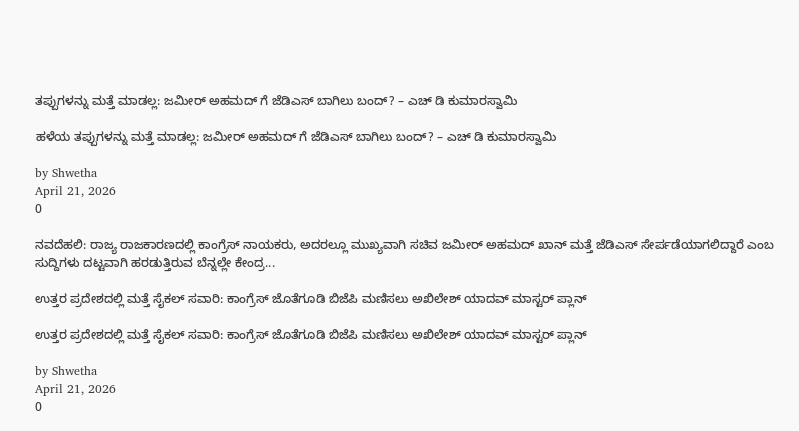ತಪ್ಪುಗಳನ್ನು ಮತ್ತೆ ಮಾಡಲ್ಲ: ಜಮೀರ್ ಅಹಮದ್ ಗೆ ಜೆಡಿಎಸ್ ಬಾಗಿಲು ಬಂದ್? – ಎಚ್ ಡಿ ಕುಮಾರಸ್ವಾಮಿ

ಹಳೆಯ ತಪ್ಪುಗಳನ್ನು ಮತ್ತೆ ಮಾಡಲ್ಲ: ಜಮೀರ್ ಅಹಮದ್ ಗೆ ಜೆಡಿಎಸ್ ಬಾಗಿಲು ಬಂದ್? – ಎಚ್ ಡಿ ಕುಮಾರಸ್ವಾಮಿ

by Shwetha
April 21, 2026
0

ನವದೆಹಲಿ: ರಾಜ್ಯ ರಾಜಕಾರಣದಲ್ಲಿ ಕಾಂಗ್ರೆಸ್ ನಾಯಕರು, ಅದರಲ್ಲೂ ಮುಖ್ಯವಾಗಿ ಸಚಿವ ಜಮೀರ್ ಅಹಮದ್ ಖಾನ್ ಮತ್ತೆ ಜೆಡಿಎಸ್ ಸೇರ್ಪಡೆಯಾಗಲಿದ್ದಾರೆ ಎಂಬ ಸುದ್ದಿಗಳು ದಟ್ಟವಾಗಿ ಹರಡುತ್ತಿರುವ ಬೆನ್ನಲ್ಲೇ ಕೇಂದ್ರ...

ಉತ್ತರ ಪ್ರದೇಶದಲ್ಲಿ ಮತ್ತೆ ಸೈಕಲ್ ಸವಾರಿ: ಕಾಂಗ್ರೆಸ್ ಜೊತೆಗೂಡಿ ಬಿಜೆಪಿ ಮಣಿಸಲು ಅಖಿಲೇಶ್ ಯಾದವ್ ಮಾಸ್ಟರ್ ಪ್ಲಾನ್

ಉತ್ತರ ಪ್ರದೇಶದಲ್ಲಿ ಮತ್ತೆ ಸೈಕಲ್ ಸವಾರಿ: ಕಾಂಗ್ರೆಸ್ ಜೊತೆಗೂಡಿ ಬಿಜೆಪಿ ಮಣಿಸಲು ಅಖಿಲೇಶ್ ಯಾದವ್ ಮಾಸ್ಟರ್ ಪ್ಲಾನ್

by Shwetha
April 21, 2026
0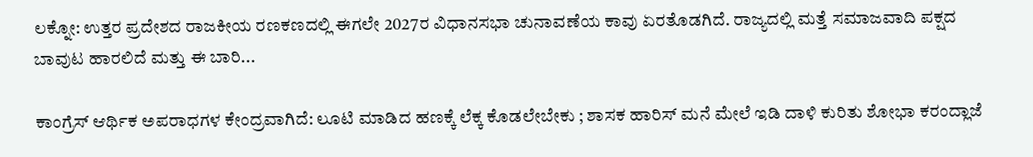ಲಕ್ನೋ: ಉತ್ತರ ಪ್ರದೇಶದ ರಾಜಕೀಯ ರಣಕಣದಲ್ಲಿ ಈಗಲೇ 2027ರ ವಿಧಾನಸಭಾ ಚುನಾವಣೆಯ ಕಾವು ಏರತೊಡಗಿದೆ. ರಾಜ್ಯದಲ್ಲಿ ಮತ್ತೆ ಸಮಾಜವಾದಿ ಪಕ್ಷದ ಬಾವುಟ ಹಾರಲಿದೆ ಮತ್ತು ಈ ಬಾರಿ...

ಕಾಂಗ್ರೆಸ್ ಆರ್ಥಿಕ ಅಪರಾಧಗಳ ಕೇಂದ್ರವಾಗಿದೆ: ಲೂಟಿ ಮಾಡಿದ ಹಣಕ್ಕೆ ಲೆಕ್ಕ ಕೊಡಲೇಬೇಕು ; ಶಾಸಕ ಹಾರಿಸ್ ಮನೆ ಮೇಲೆ ಇಡಿ ದಾಳಿ ಕುರಿತು ಶೋಭಾ ಕರಂದ್ಲಾಜೆ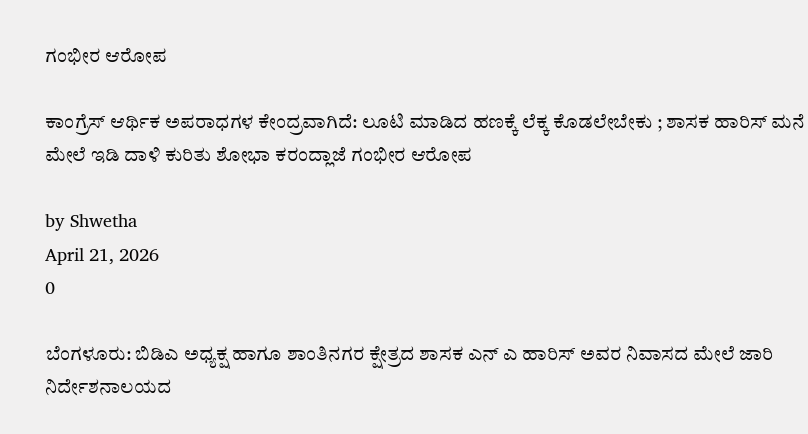ಗಂಭೀರ ಆರೋಪ

ಕಾಂಗ್ರೆಸ್ ಆರ್ಥಿಕ ಅಪರಾಧಗಳ ಕೇಂದ್ರವಾಗಿದೆ: ಲೂಟಿ ಮಾಡಿದ ಹಣಕ್ಕೆ ಲೆಕ್ಕ ಕೊಡಲೇಬೇಕು ; ಶಾಸಕ ಹಾರಿಸ್ ಮನೆ ಮೇಲೆ ಇಡಿ ದಾಳಿ ಕುರಿತು ಶೋಭಾ ಕರಂದ್ಲಾಜೆ ಗಂಭೀರ ಆರೋಪ

by Shwetha
April 21, 2026
0

ಬೆಂಗಳೂರು: ಬಿಡಿಎ ಅಧ್ಯಕ್ಷ ಹಾಗೂ ಶಾಂತಿನಗರ ಕ್ಷೇತ್ರದ ಶಾಸಕ ಎನ್ ಎ ಹಾರಿಸ್ ಅವರ ನಿವಾಸದ ಮೇಲೆ ಜಾರಿ ನಿರ್ದೇಶನಾಲಯದ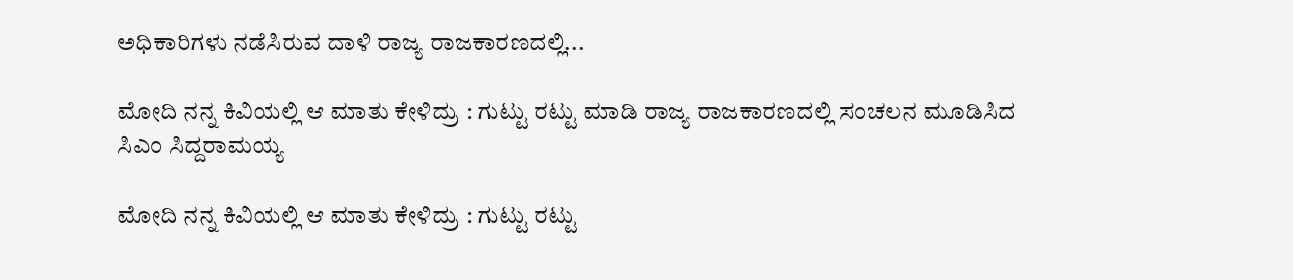ಅಧಿಕಾರಿಗಳು ನಡೆಸಿರುವ ದಾಳಿ ರಾಜ್ಯ ರಾಜಕಾರಣದಲ್ಲಿ...

ಮೋದಿ ನನ್ನ ಕಿವಿಯಲ್ಲಿ ಆ ಮಾತು ಕೇಳಿದ್ರು : ಗುಟ್ಟು ರಟ್ಟು ಮಾಡಿ ರಾಜ್ಯ ರಾಜಕಾರಣದಲ್ಲಿ ಸಂಚಲನ ಮೂಡಿಸಿದ ಸಿಎಂ ಸಿದ್ದರಾಮಯ್ಯ

ಮೋದಿ ನನ್ನ ಕಿವಿಯಲ್ಲಿ ಆ ಮಾತು ಕೇಳಿದ್ರು : ಗುಟ್ಟು ರಟ್ಟು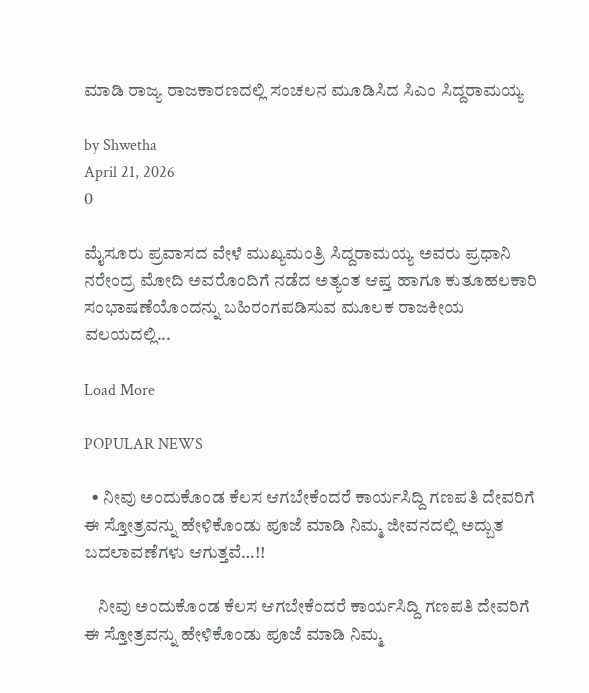ಮಾಡಿ ರಾಜ್ಯ ರಾಜಕಾರಣದಲ್ಲಿ ಸಂಚಲನ ಮೂಡಿಸಿದ ಸಿಎಂ ಸಿದ್ದರಾಮಯ್ಯ

by Shwetha
April 21, 2026
0

ಮೈಸೂರು ಪ್ರವಾಸದ ವೇಳೆ ಮುಖ್ಯಮಂತ್ರಿ ಸಿದ್ದರಾಮಯ್ಯ ಅವರು ಪ್ರಧಾನಿ ನರೇಂದ್ರ ಮೋದಿ ಅವರೊಂದಿಗೆ ನಡೆದ ಅತ್ಯಂತ ಆಪ್ತ ಹಾಗೂ ಕುತೂಹಲಕಾರಿ ಸಂಭಾಷಣೆಯೊಂದನ್ನು ಬಹಿರಂಗಪಡಿಸುವ ಮೂಲಕ ರಾಜಕೀಯ ವಲಯದಲ್ಲಿ...

Load More

POPULAR NEWS

  • ನೀವು ಅಂದುಕೊಂಡ ಕೆಲಸ ಆಗಬೇಕೆಂದರೆ ಕಾರ್ಯಸಿದ್ದಿ ಗಣಪತಿ ದೇವರಿಗೆ ಈ ಸ್ತೋತ್ರವನ್ನು ಹೇಳಿಕೊಂಡು ಪೂಜೆ ಮಾಡಿ ನಿಮ್ಮ ಜೀವನದಲ್ಲಿ ಅದ್ಬುತ ಬದಲಾವಣೆಗಳು ಆಗುತ್ತವೆ…!!

    ನೀವು ಅಂದುಕೊಂಡ ಕೆಲಸ ಆಗಬೇಕೆಂದರೆ ಕಾರ್ಯಸಿದ್ದಿ ಗಣಪತಿ ದೇವರಿಗೆ ಈ ಸ್ತೋತ್ರವನ್ನು ಹೇಳಿಕೊಂಡು ಪೂಜೆ ಮಾಡಿ ನಿಮ್ಮ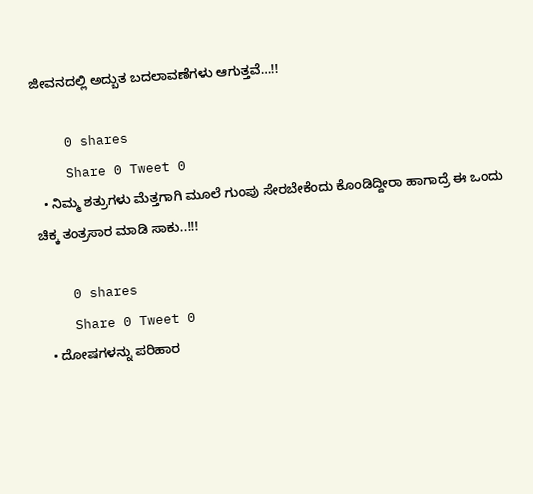ಜೀವನದಲ್ಲಿ ಅದ್ಬುತ ಬದಲಾವಣೆಗಳು ಆಗುತ್ತವೆ…!!

    0 shares
    Share 0 Tweet 0
  • ನಿಮ್ಮ ಶತ್ರುಗಳು ಮೆತ್ತಗಾಗಿ ಮೂಲೆ ಗುಂಪು ಸೇರಬೇಕೆಂದು ಕೊಂಡಿದ್ದೀರಾ ಹಾಗಾದ್ರೆ ಈ ಒಂದು ಚಿಕ್ಕ ತಂತ್ರಸಾರ ಮಾಡಿ ಸಾಕು..!!!

    0 shares
    Share 0 Tweet 0
  • ದೋಷಗಳನ್ನು ಪರಿಹಾರ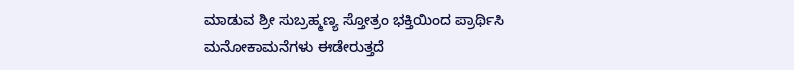ಮಾಡುವ ಶ್ರೀ ಸುಬ್ರಹ್ಮಣ್ಯ ಸ್ತೋತ್ರಂ ಭಕ್ತಿಯಿಂದ ಪ್ರಾರ್ಥಿಸಿ ಮನೋಕಾಮನೆಗಳು ಈಡೇರುತ್ತದೆ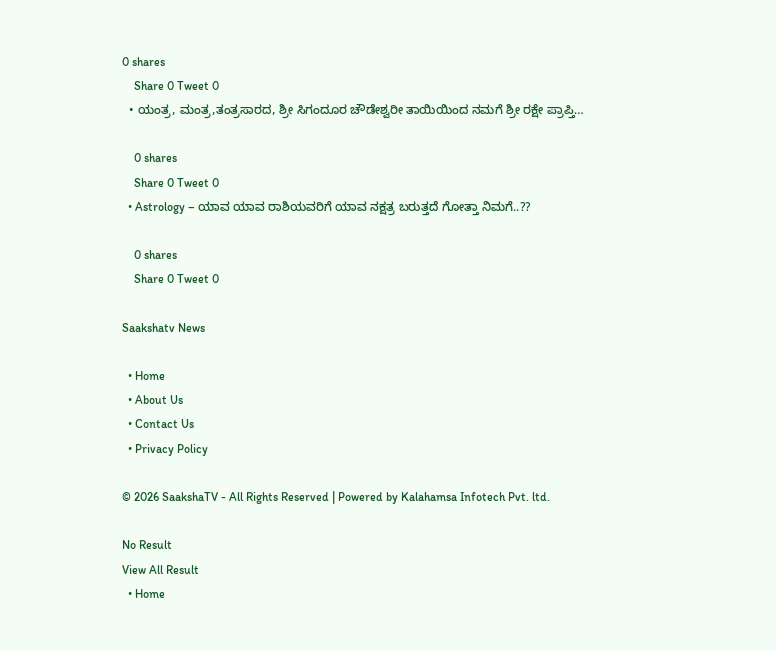0 shares
    Share 0 Tweet 0
  • ಯಂತ್ರ, ಮಂತ್ರ,ತಂತ್ರಸಾರದ, ಶ್ರೀ ಸಿಗಂದೂರ ಚೌಡೇಶ್ವರೀ ತಾಯಿಯಿಂದ ನಮಗೆ ಶ್ರೀ ರಕ್ಷೇ ಪ್ರಾಪ್ತಿ…

    0 shares
    Share 0 Tweet 0
  • Astrology – ಯಾವ ಯಾವ ರಾಶಿಯವರಿಗೆ ಯಾವ ನಕ್ಷತ್ರ ಬರುತ್ತದೆ ಗೋತ್ತಾ ನಿಮಗೆ..??

    0 shares
    Share 0 Tweet 0

Saakshatv News

  • Home
  • About Us
  • Contact Us
  • Privacy Policy

© 2026 SaakshaTV - All Rights Reserved | Powered by Kalahamsa Infotech Pvt. ltd.

No Result
View All Result
  • Home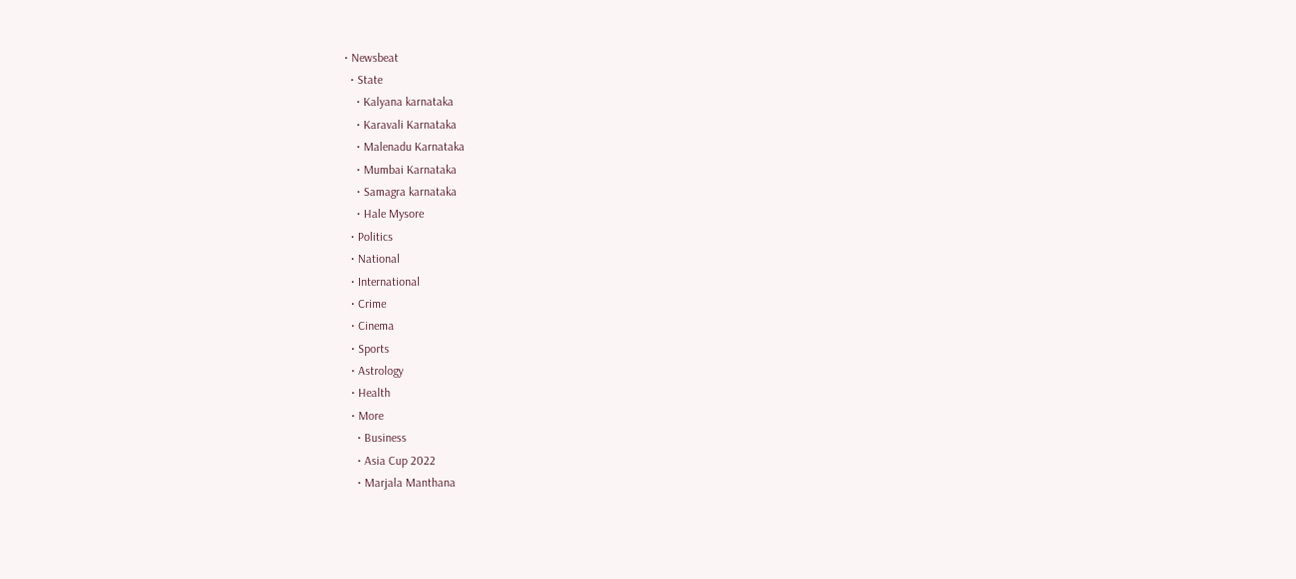• Newsbeat
  • State
    • Kalyana karnataka
    • Karavali Karnataka
    • Malenadu Karnataka
    • Mumbai Karnataka
    • Samagra karnataka
    • Hale Mysore
  • Politics
  • National
  • International
  • Crime
  • Cinema
  • Sports
  • Astrology
  • Health
  • More
    • Business
    • Asia Cup 2022
    • Marjala Manthana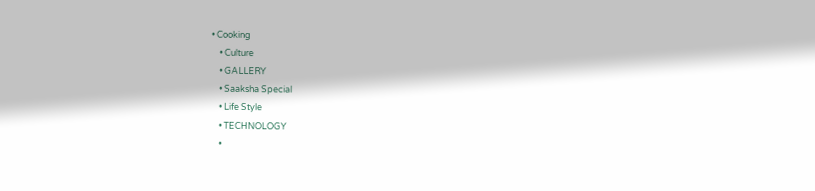• Cooking
    • Culture
    • GALLERY
    • Saaksha Special
    • Life Style
    • TECHNOLOGY
    •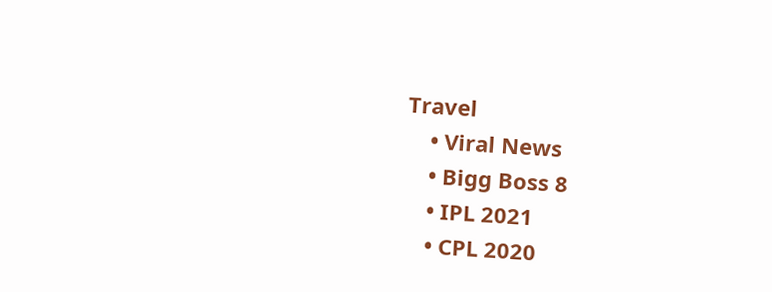Travel
    • Viral News
    • Bigg Boss 8
    • IPL 2021
    • CPL 2020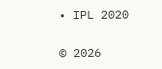• IPL 2020

© 2026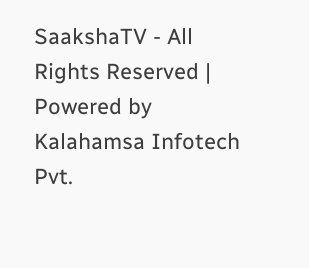SaakshaTV - All Rights Reserved | Powered by Kalahamsa Infotech Pvt.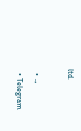ltd.

  • →
  • Telegram